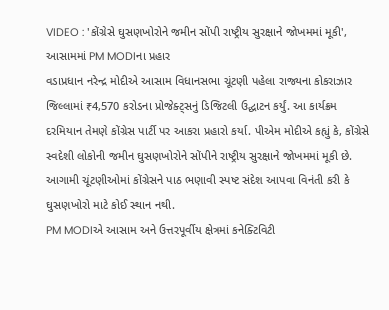VIDEO : 'કોંગ્રેસે ઘુસણખોરોને જમીન સોંપી રાષ્ટ્રીય સુરક્ષાને જોખમમાં મૂકી', આસામમાં PM MODIના પ્રહાર
વડાપ્રધાન નરેન્દ્ર મોદીએ આસામ વિધાનસભા ચૂંટણી પહેલા રાજ્યના કોકરાઝાર જિલ્લામાં ₹4,570 કરોડના પ્રોજેક્ટ્સનું ડિજિટલી ઉદ્ઘાટન કર્યું. આ કાર્યક્રમ દરમિયાન તેમણે કોંગ્રેસ પાર્ટી પર આકરા પ્રહારો કર્યા. પીએમ મોદીએ કહ્યું કે, કોંગ્રેસે સ્વદેશી લોકોની જમીન ઘુસણખોરોને સોંપીને રાષ્ટ્રીય સુરક્ષાને જોખમમાં મૂકી છે. આગામી ચૂંટણીઓમાં કોંગ્રેસને પાઠ ભણાવી સ્પષ્ટ સંદેશ આપવા વિનંતી કરી કે ઘુસણખોરો માટે કોઈ સ્થાન નથી.
PM MODIએ આસામ અને ઉત્તરપૂર્વીય ક્ષેત્રમાં કનેક્ટિવિટી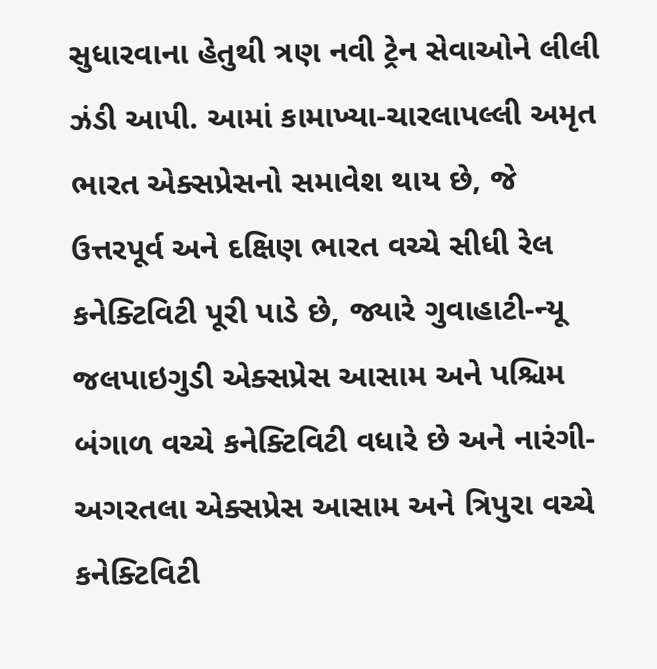સુધારવાના હેતુથી ત્રણ નવી ટ્રેન સેવાઓને લીલી ઝંડી આપી. આમાં કામાખ્યા-ચારલાપલ્લી અમૃત ભારત એક્સપ્રેસનો સમાવેશ થાય છે, જે ઉત્તરપૂર્વ અને દક્ષિણ ભારત વચ્ચે સીધી રેલ કનેક્ટિવિટી પૂરી પાડે છે, જ્યારે ગુવાહાટી-ન્યૂ જલપાઇગુડી એક્સપ્રેસ આસામ અને પશ્ચિમ બંગાળ વચ્ચે કનેક્ટિવિટી વધારે છે અને નારંગી-અગરતલા એક્સપ્રેસ આસામ અને ત્રિપુરા વચ્ચે કનેક્ટિવિટી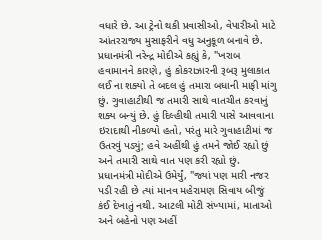વધારે છે. આ ટ્રેનો થકી પ્રવાસીઓ, વેપારીઓ માટે આંતરરાજ્ય મુસાફરીને વધુ અનુકૂળ બનાવે છે.
પ્રધાનમંત્રી નરેન્દ્ર મોદીએ કહ્યું કે, "ખરાબ હવામાનને કારણે, હું કોકરાઝારની રૂબરૂ મુલાકાત લઈ ના શક્યો તે બદલ હું તમારા બધાની માફી માંગુ છું. ગુવાહાટીથી જ તમારી સાથે વાતચીત કરવાનું શક્ય બન્યું છે. હું દિલ્હીથી તમારી પાસે આવવાના ઇરાદાથી નીકળ્યો હતો, પરંતુ મારે ગુવાહાટીમાં જ ઉતરવું પડ્યું; હવે અહીંથી હું તમને જોઈ રહ્યો છું અને તમારી સાથે વાત પણ કરી રહ્યો છું.
પ્રધાનમંત્રી મોદીએ ઉમેર્યું, "જ્યાં પણ મારી નજર પડી રહી છે ત્યાં માનવ મહેરામણ સિવાય બીજું કંઈ દેખાતું નથી. આટલી મોટી સંખ્યામાં, માતાઓ અને બહેનો પણ અહીં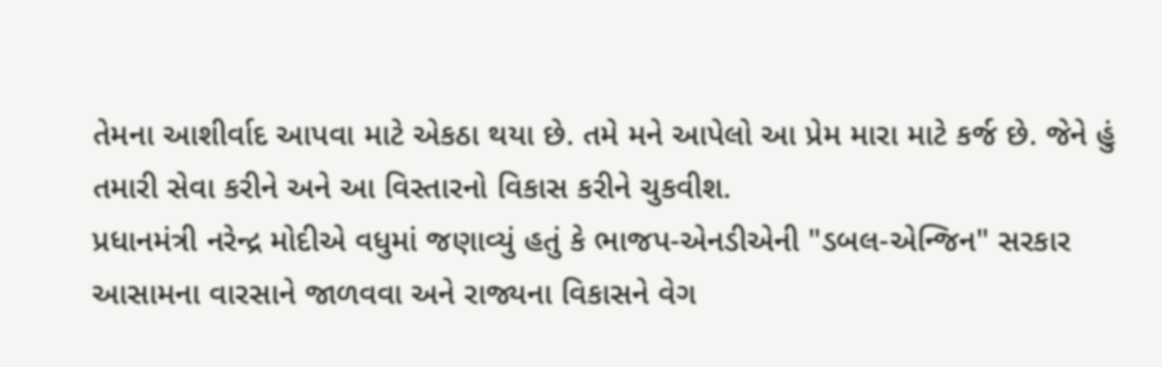તેમના આશીર્વાદ આપવા માટે એકઠા થયા છે. તમે મને આપેલો આ પ્રેમ મારા માટે કર્જ છે. જેને હું તમારી સેવા કરીને અને આ વિસ્તારનો વિકાસ કરીને ચુકવીશ.
પ્રધાનમંત્રી નરેન્દ્ર મોદીએ વધુમાં જણાવ્યું હતું કે ભાજપ-એનડીએની "ડબલ-એન્જિન" સરકાર આસામના વારસાને જાળવવા અને રાજ્યના વિકાસને વેગ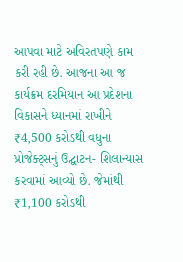આપવા માટે અવિરતપણે કામ કરી રહી છે. આજના આ જ કાર્યક્રમ દરમિયાન આ પ્રદેશના વિકાસને ધ્યાનમાં રાખીને ₹4,500 કરોડથી વધુના પ્રોજેક્ટ્સનું ઉદ્ઘાટન- શિલાન્યાસ કરવામાં આવ્યો છે. જેમાંથી ₹1,100 કરોડથી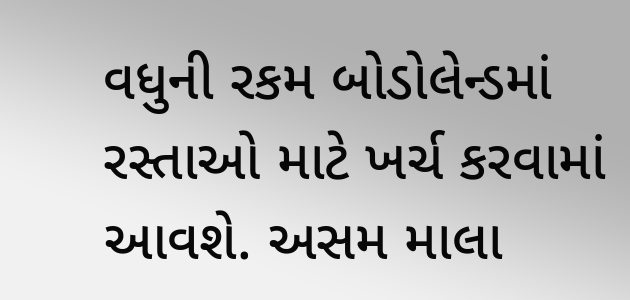વધુની રકમ બોડોલેન્ડમાં રસ્તાઓ માટે ખર્ચ કરવામાં આવશે. અસમ માલા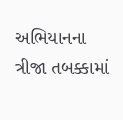અભિયાનના ત્રીજા તબક્કામાં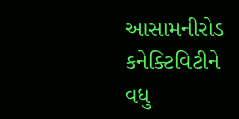આસામનીરોડ કનેક્ટિવિટીને વધુ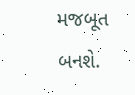મજબૂત બનશે.